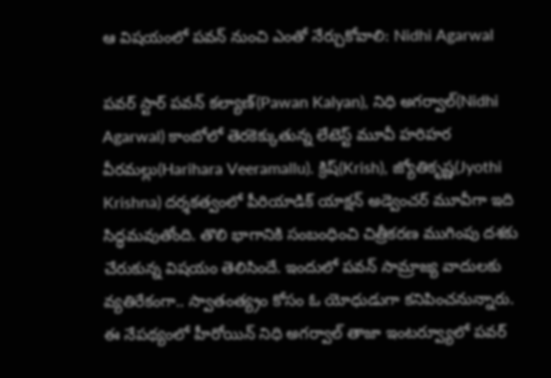ఆ విషయంలో పవన్ నుంచి ఎంతో నేర్చుకోవాలి: Nidhi Agarwal

పవర్ స్టార్ పవన్ కల్యాణ్(Pawan Kalyan), నిధి అగర్వాల్(Nidhi Agarwal) కాంబోలో తెరకెక్కుతున్న లేటెస్ట్ మూవీ హరిహర వీరమల్లు(Harihara Veeramallu). క్రిష్(Krish), జ్యోతికృష్ణ(Jyothi Krishna) దర్శకత్వంలో పీరియాడిక్ యాక్షన్ అడ్వెంచర్ మూవీగా ఇది సిద్ధమవుతోంది. తొలి భాగానికి సంబంధించి చిత్రీకరణ ముగింపు దశకు చేరుకున్న విషయం తెలిసిందే. ఇందులో పవన్ సామ్రాజ్య వాదులకు వ్యతిరేకంగా.. స్వాతంత్య్రం కోసం ఓ యోధుడుగా కనిపించనున్నారు. ఈ నేపథ్యంలో హీరోయిన్ నిధి అగర్వాల్ తాజా ఇంటర్వ్యూలో పవర్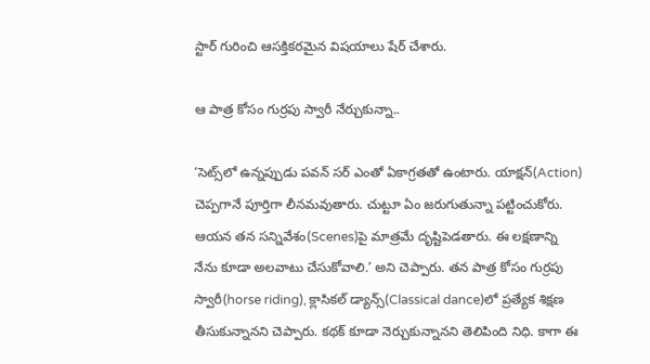స్టార్ గురించి ఆసక్తికరమైన విషయాలు షేర్ చేశారు.

ఆ పాత్ర కోసం గుర్రపు స్వారీ నేర్చుకున్నా..

‘సెట్స్‌లో ఉన్నప్పుడు పవన్ సర్ ఎంతో ఏకాగ్రతతో ఉంటారు. యాక్షన్(Action) చెప్పగానే పూర్తిగా లీనమవుతారు. చుట్టూ ఏం జరుగుతున్నా పట్టించుకోరు. ఆయన తన సన్నివేశం(Scenes)పై మాత్రమే దృష్టిపెడతారు. ఈ లక్షణాన్ని నేను కూడా అలవాటు చేసుకోవాలి.’ అని చెప్పారు. తన పాత్ర కోసం గుర్రపు స్వారీ(horse riding), క్లాసికల్ డ్యాన్స్‌(Classical dance)లో ప్రత్యేక శిక్షణ తీసుకున్నానని చెప్పారు. కథక్ కూడా నెర్చుకున్నానని తెలిపింది నిధి. కాగా ఈ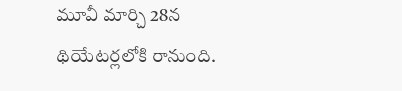మూవీ మార్చి 28న థియేటర్లలోకి రానుంది.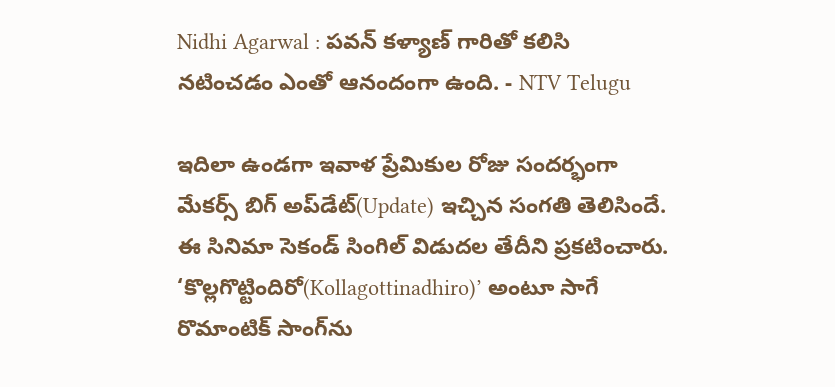Nidhi Agarwal : పవన్ కళ్యాణ్ గారితో కలిసి నటించడం ఎంతో ఆనందంగా ఉంది. - NTV Telugu

ఇదిలా ఉండగా ఇవాళ ప్రేమికుల రోజు సంద‌ర్భంగా మేకర్స్ బిగ్ అప్‌డేట్(Update) ఇచ్చిన సంగతి తెలిసిందే. ఈ సినిమా సెకండ్‌ సింగిల్ విడుద‌ల తేదీని ప్ర‌క‌టించారు. ‘కొల్లగొట్టిందిరో(Kollagottinadhiro)’ అంటూ సాగే రొమాంటిక్‌ సాంగ్‌‌ను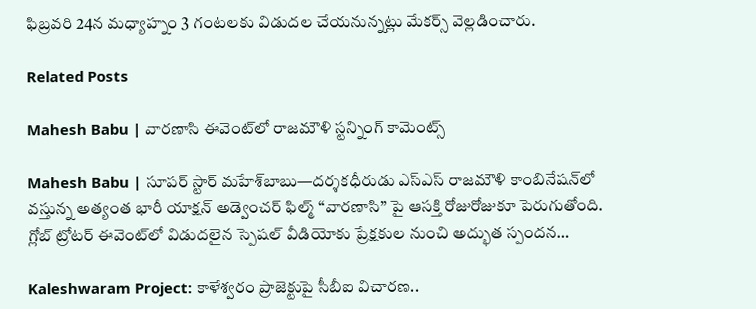ఫిబ్రవరి 24న‌ మధ్యాహ్నం 3 గంటలకు విడుద‌ల చేయనున్నట్లు మేక‌ర్స్ వెల్ల‌డించారు.

Related Posts

Mahesh Babu | వారణాసి ఈవెంట్‌లో రాజమౌళి స్ట‌న్నింగ్ కామెంట్స్

Mahesh Babu | సూపర్ స్టార్ మహేశ్‌బాబు—దర్శకధీరుడు ఎస్‌ఎస్‌ రాజమౌళి కాంబినేషన్‌లో వస్తున్న అత్యంత భారీ యాక్షన్ అడ్వెంచర్ ఫిల్మ్ “వారణాసి” పై ఆసక్తి రోజురోజుకూ పెరుగుతోంది. గ్లోబ్ ట్రోటర్ ఈవెంట్‌లో విడుదలైన స్పెషల్ వీడియోకు ప్రేక్షకుల నుంచి అద్భుత స్పందన…

Kaleshwaram Project: కాళేశ్వరం ప్రాజెక్టుపై సీబీఐ విచారణ..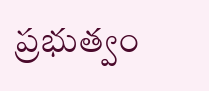ప్రభుత్వం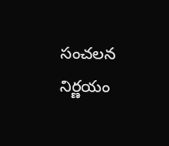సంచలన నిర్ణయం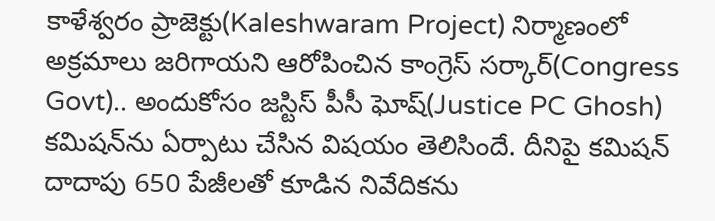కాళేశ్వరం ప్రాజెక్టు(Kaleshwaram Project) నిర్మాణంలో అక్రమాలు జరిగాయని ఆరోపించిన కాంగ్రెస్ సర్కార్(Congress Govt).. అందుకోసం జస్టిస్ పీసీ ఘోష్(Justice PC Ghosh) కమిషన్‌ను ఏర్పాటు చేసిన విషయం తెలిసిందే. దీనిపై కమిషన్ దాదాపు 650 పేజీలతో కూడిన నివేదికను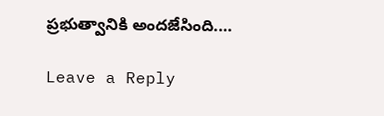ప్రభుత్వానికి అందజేసింది.…

Leave a Reply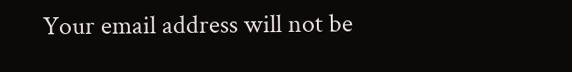Your email address will not be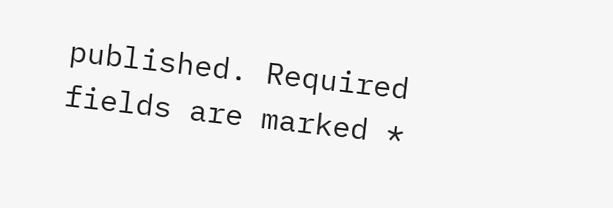published. Required fields are marked *